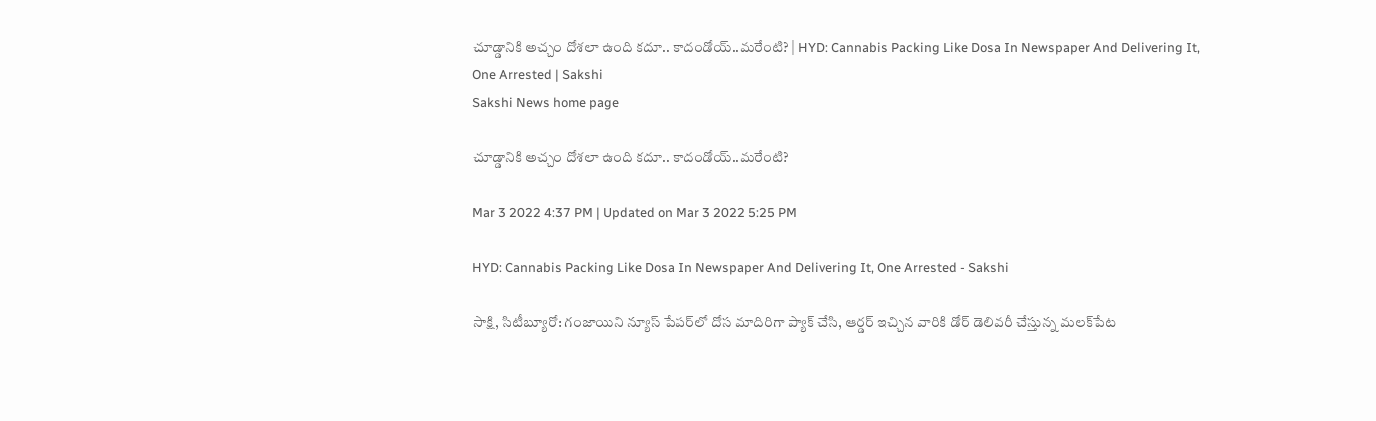చూడ్డానికి అచ్చం దోశలా ఉంది కదూ.. కాదండోయ్‌..మరేంటి? | HYD: Cannabis Packing Like Dosa In Newspaper And Delivering It, One Arrested | Sakshi
Sakshi News home page

చూడ్డానికి అచ్చం దోశలా ఉంది కదూ.. కాదండోయ్‌..మరేంటి?

Mar 3 2022 4:37 PM | Updated on Mar 3 2022 5:25 PM

HYD: Cannabis Packing Like Dosa In Newspaper And Delivering It, One Arrested - Sakshi

సాక్షి, సిటీబ్యూరో: గంజాయిని న్యూస్‌ పేపర్‌లో దోస మాదిరిగా ప్యాక్‌ చేసి, ఆర్డర్‌ ఇచ్చిన వారికి డోర్‌ డెలివరీ చేస్తున్న మలక్‌పేట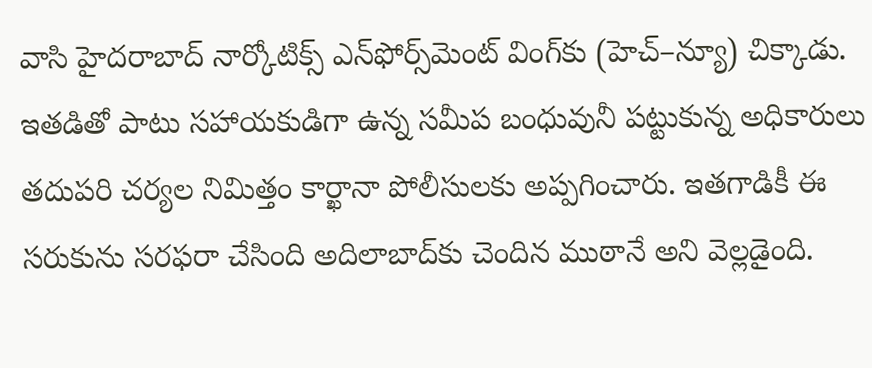వాసి హైదరాబాద్‌ నార్కోటిక్స్‌ ఎన్‌ఫోర్స్‌మెంట్‌ వింగ్‌కు (హెచ్‌–న్యూ) చిక్కాడు. ఇతడితో పాటు సహాయకుడిగా ఉన్న సమీప బంధువునీ పట్టుకున్న అధికారులు తదుపరి చర్యల నిమిత్తం కార్ఖానా పోలీసులకు అప్పగించారు. ఇతగాడికీ ఈ సరుకును సరఫరా చేసింది అదిలాబాద్‌కు చెందిన ముఠానే అని వెల్లడైంది.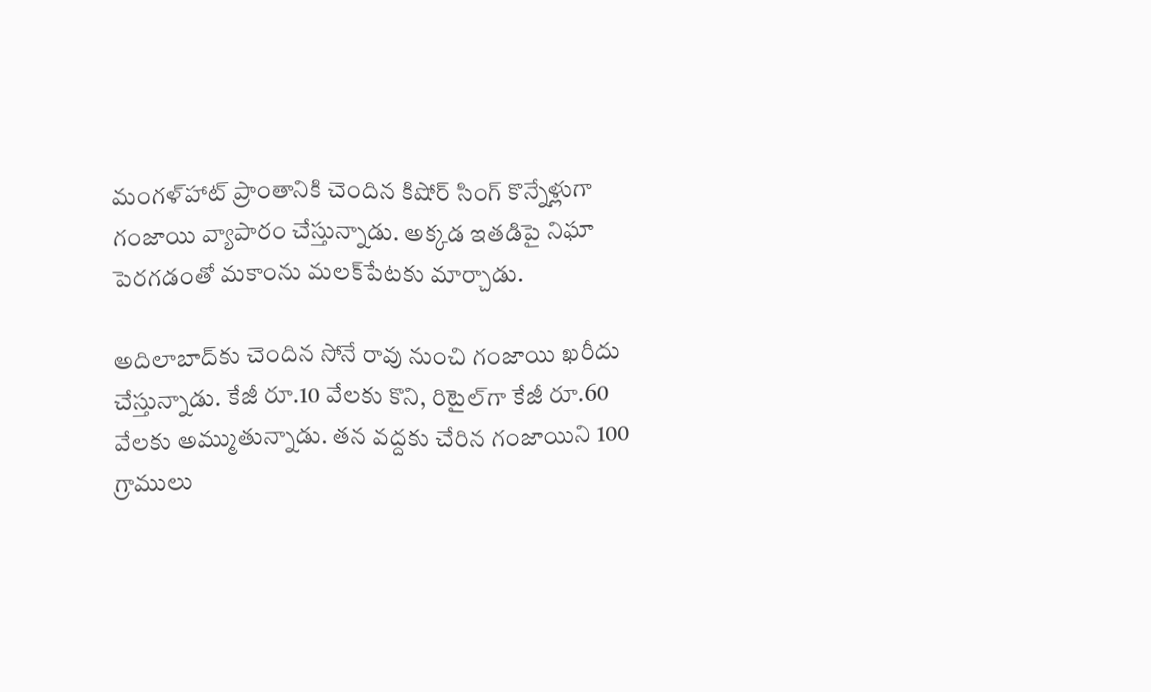మంగళ్‌హాట్‌ ప్రాంతానికి చెందిన కిషోర్‌ సింగ్‌ కొన్నేళ్లుగా గంజాయి వ్యాపారం చేస్తున్నాడు. అక్కడ ఇతడిపై నిఘా పెరగడంతో మకాంను మలక్‌పేటకు మార్చాడు.

అదిలాబాద్‌కు చెందిన సోనే రావు నుంచి గంజాయి ఖరీదు చేస్తున్నాడు. కేజీ రూ.10 వేలకు కొని, రిటైల్‌గా కేజీ రూ.60 వేలకు అమ్ముతున్నాడు. తన వద్దకు చేరిన గంజాయిని 100 గ్రాములు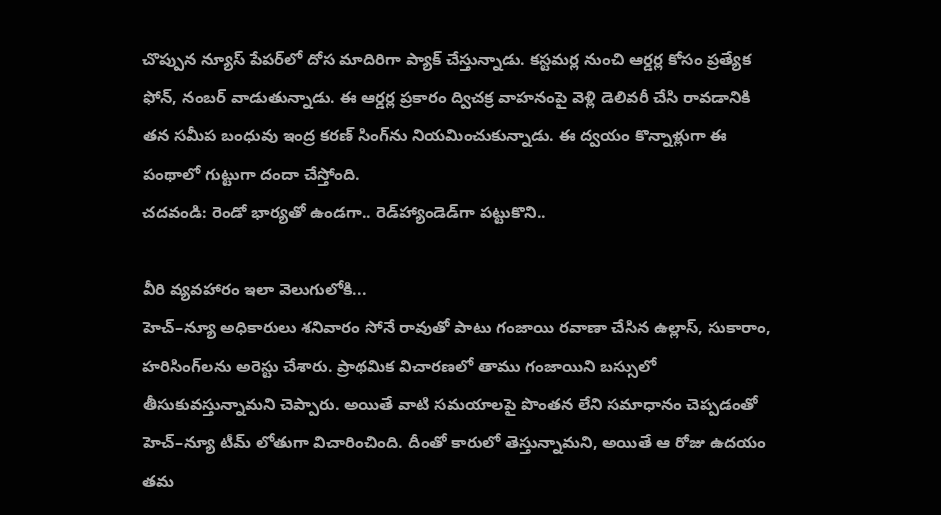చొప్పున న్యూస్‌ పేపర్‌లో దోస మాదిరిగా ప్యాక్‌ చేస్తున్నాడు. కస్టమర్ల నుంచి ఆర్డర్ల కోసం ప్రత్యేక ఫోన్, నంబర్‌ వాడుతున్నాడు. ఈ ఆర్డర్ల ప్రకారం ద్విచక్ర వాహనంపై వెళ్లి డెలివరీ చేసి రావడానికి తన సమీప బంధువు ఇంద్ర కరణ్‌ సింగ్‌ను నియమించుకున్నాడు. ఈ ద్వయం కొన్నాళ్లుగా ఈ పంథాలో గుట్టుగా దందా చేస్తోంది.
చదవండి: రెండో భార్యతో ఉండగా.. రెడ్‌హ్యాండెడ్‌గా పట్టుకొని..

వీరి వ్యవహారం ఇలా వెలుగులోకి...
హెచ్‌–న్యూ అధికారులు శనివారం సోనే రావుతో పాటు గంజాయి రవాణా చేసిన ఉల్లాస్, సుకారాం, హరిసింగ్‌లను అరెస్టు చేశారు. ప్రాథమిక విచారణలో తాము గంజాయిని బస్సులో తీసుకువస్తున్నామని చెప్పారు. అయితే వాటి సమయాలపై పొంతన లేని సమాధానం చెప్పడంతో హెచ్‌–న్యూ టీమ్‌ లోతుగా విచారించింది. దీంతో కారులో తెస్తున్నామని, అయితే ఆ రోజు ఉదయం తమ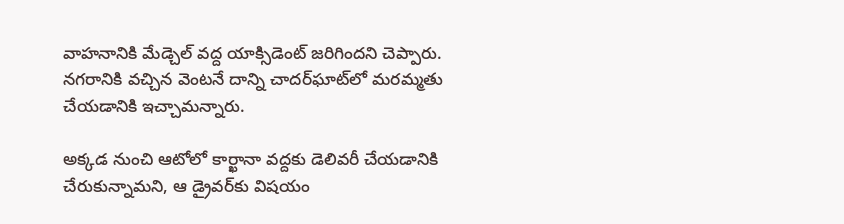వాహనానికి మేడ్చెల్‌ వద్ద యాక్సిడెంట్‌ జరిగిందని చెప్పారు. నగరానికి వచ్చిన వెంటనే దాన్ని చాదర్‌ఘాట్‌లో మరమ్మతు చేయడానికి ఇచ్చామన్నారు.

అక్కడ నుంచి ఆటోలో కార్ఖానా వద్దకు డెలివరీ చేయడానికి చేరుకున్నామని, ఆ డ్రైవర్‌కు విషయం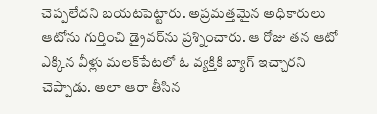చెప్పలేదని బయటపెట్టారు. అప్రమత్తమైన అధికారులు ఆటోను గుర్తించి డ్రైవర్‌ను ప్రశ్నించారు. ఆ రోజు తన ఆటో ఎక్కిన వీళ్లు మలక్‌పేటలో ఓ వ్యక్తికి బ్యాగ్‌ ఇచ్చారని చెప్పాడు. అలా ఆరా తీసిన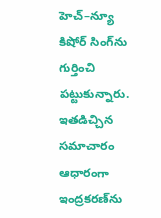హెచ్‌–న్యూ కిషోర్‌ సింగ్‌ను గుర్తించి పట్టుకున్నారు. ఇతడిచ్చిన సమాచారం ఆధారంగా ఇంద్రకరణ్‌ను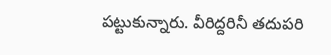పట్టుకున్నారు. వీరిద్దరినీ తదుపరి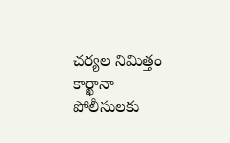చర్యల నిమిత్తం కార్ఖానా పోలీసులకు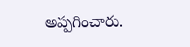అప్పగించారు.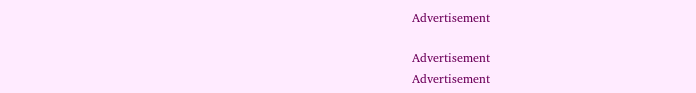Advertisement

Advertisement
Advertisement